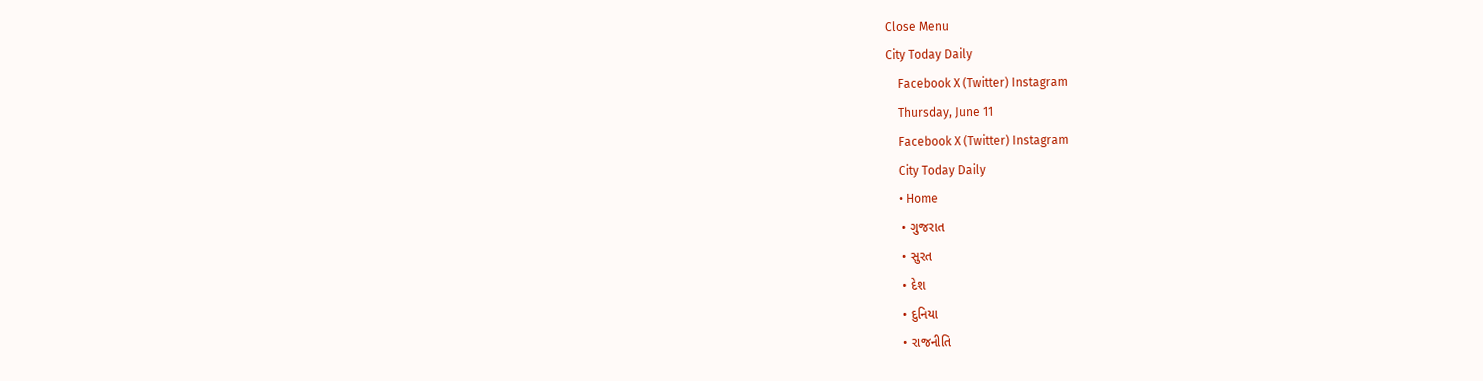Close Menu
City Today Daily
    Facebook X (Twitter) Instagram
    Thursday, June 11
    Facebook X (Twitter) Instagram
    City Today Daily
    • Home
    • ગુજરાત
    • સુરત
    • દેશ
    • દુનિયા
    • રાજનીતિ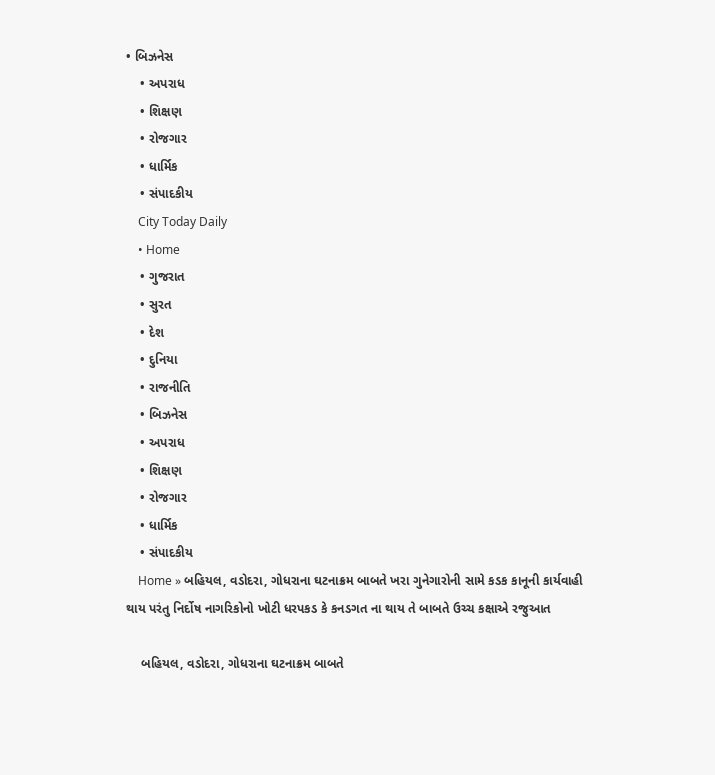• બિઝનેસ
    • અપરાધ
    • શિક્ષણ
    • રોજગાર
    • ધાર્મિક
    • સંપાદકીય
    City Today Daily
    • Home
    • ગુજરાત
    • સુરત
    • દેશ
    • દુનિયા
    • રાજનીતિ
    • બિઝનેસ
    • અપરાધ
    • શિક્ષણ
    • રોજગાર
    • ધાર્મિક
    • સંપાદકીય
    Home » બહિયલ, વડોદરા, ગોધરાના ઘટનાક્રમ બાબતે ખરા ગુનેગારોની સામે કડક કાનૂની કાર્યવાહી થાય પરંતુ નિર્દોષ નાગરિકોનો ખોટી ધરપકડ કે કનડગત ના થાય તે બાબતે ઉચ્ચ કક્ષાએ રજુઆત

    બહિયલ, વડોદરા, ગોધરાના ઘટનાક્રમ બાબતે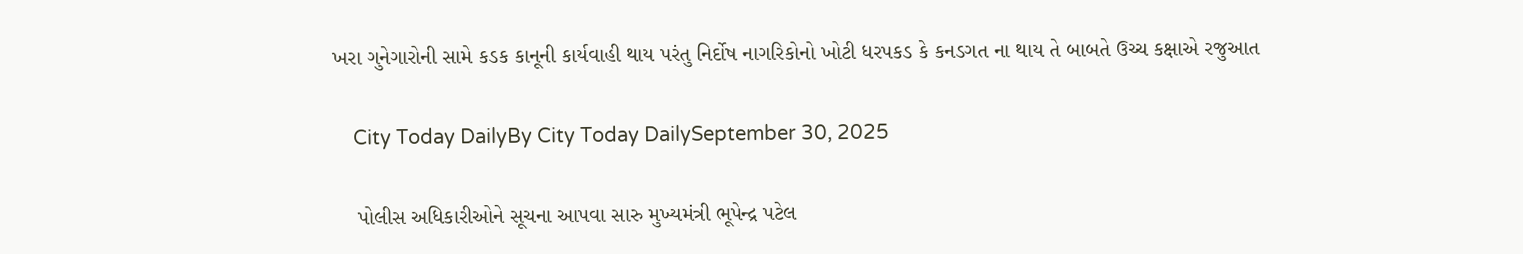ખરા ગુનેગારોની સામે કડક કાનૂની કાર્યવાહી થાય પરંતુ નિર્દોષ નાગરિકોનો ખોટી ધરપકડ કે કનડગત ના થાય તે બાબતે ઉચ્ચ કક્ષાએ રજુઆત

    City Today DailyBy City Today DailySeptember 30, 2025

    પોલીસ અધિકારીઓને સૂચના આપવા સારુ મુખ્યમંત્રી ભૂપેન્દ્ર પટેલ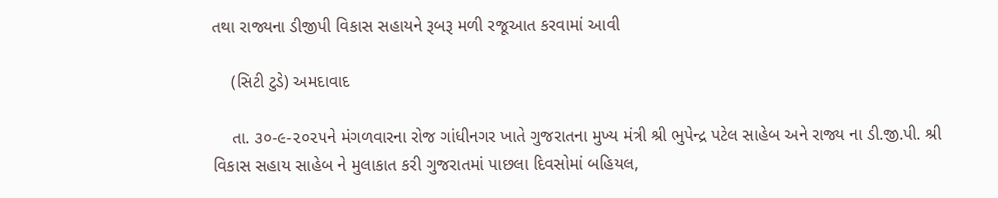તથા રાજ્યના ડીજીપી વિકાસ સહાયને રૂબરૂ મળી રજૂઆત કરવામાં આવી

    (સિટી ટુડે) અમદાવાદ

    તા. ૩૦-૯-૨૦૨૫ને મંગળવારના રોજ ગાંધીનગર ખાતે ગુજરાતના મુખ્ય મંત્રી શ્રી ભુપેન્દ્ર પટેલ સાહેબ અને રાજ્ય ના ડી.જી.પી. શ્રી વિકાસ સહાય સાહેબ ને મુલાકાત કરી ગુજરાતમાં પાછલા દિવસોમાં બહિયલ,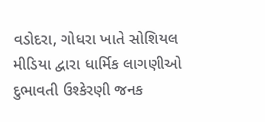વડોદરા, ગોધરા ખાતે સોશિયલ મીડિયા દ્વારા ધાર્મિક લાગણીઓ દુભાવતી ઉશ્કેરણી જનક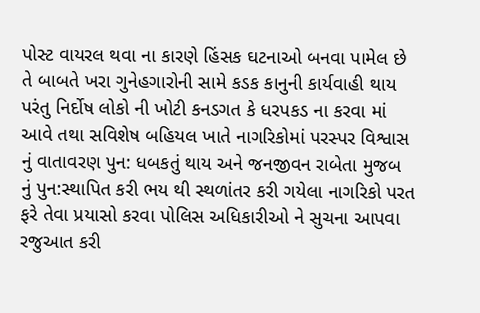પોસ્ટ વાયરલ થવા ના કારણે હિંસક ઘટનાઓ બનવા પામેલ છે તે બાબતે ખરા ગુનેહગારોની સામે કડક કાનુની કાર્યવાહી થાય પરંતુ નિર્દોષ લોકો ની ખોટી કનડગત કે ધરપકડ ના કરવા માં આવે તથા સવિશેષ બહિયલ ખાતે નાગરિકોમાં પરસ્પર વિશ્વાસ નું વાતાવરણ પુન: ધબકતું થાય અને જનજીવન રાબેતા મુજબ નું પુન:સ્થાપિત કરી ભય થી સ્થળાંતર કરી ગયેલા નાગરિકો પરત ફરે તેવા પ્રયાસો કરવા પોલિસ અધિકારીઓ ને સુચના આપવા રજુઆત કરી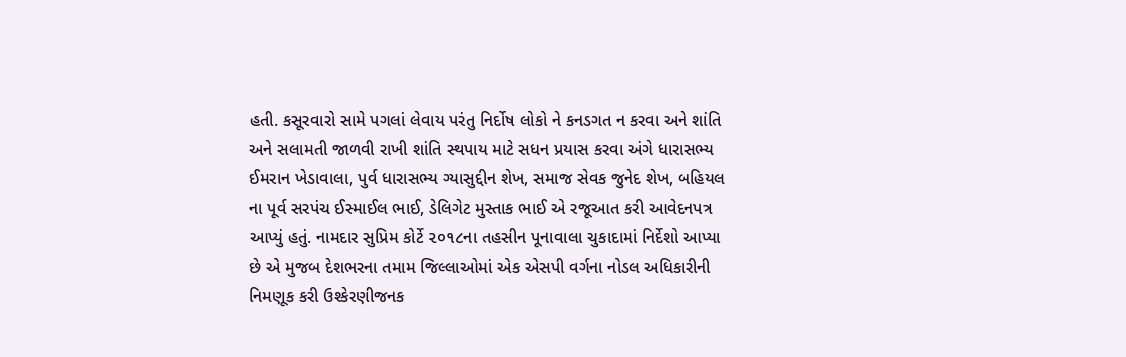હતી. કસૂરવારો સામે પગલાં લેવાય પરંતુ નિર્દોષ લોકો ને કનડગત ન કરવા અને શાંતિ અને સલામતી જાળવી રાખી શાંતિ સ્થપાય માટે સધન પ્રયાસ કરવા અંગે ધારાસભ્ય ઈમરાન ખેડાવાલા, પુર્વ ધારાસભ્ય ગ્યાસુદ્દીન શેખ, સમાજ સેવક જુનેદ શેખ, બહિયલ ના પૂર્વ સરપંચ ઈસ્માઈલ ભાઈ, ડેલિગેટ મુસ્તાક ભાઈ એ રજૂઆત કરી આવેદનપત્ર આપ્યું હતું. નામદાર સુપ્રિમ કોર્ટે ૨૦૧૮ના તહસીન પૂનાવાલા ચુકાદામાં નિર્દેશો આપ્યા છે એ મુજબ દેશભરના તમામ જિલ્લાઓમાં એક એસપી વર્ગના નોડલ અધિકારીની નિમણૂક કરી ઉશ્કેરણીજનક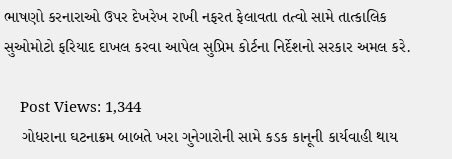ભાષણો કરનારાઓ ઉપર દેખરેખ રાખી નફરત ફેલાવતા તત્વો સામે તાત્કાલિક સુઓમોટો ફરિયાદ દાખલ કરવા આપેલ સુપ્રિમ કોર્ટના નિર્દેશનો સરકાર અમલ કરે.

    Post Views: 1,344
    ગોધરાના ઘટનાક્રમ બાબતે ખરા ગુનેગારોની સામે કડક કાનૂની કાર્યવાહી થાય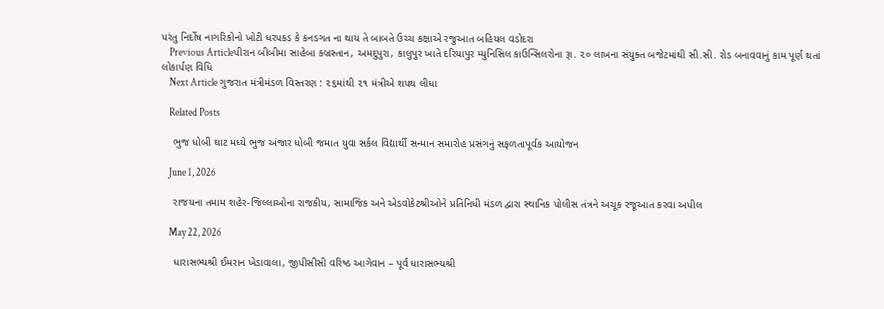પરંતુ નિર્દોષ નાગરિકોનો ખોટી ધરપકડ કે કનડગત ના થાય તે બાબતે ઉચ્ચ કક્ષાએ રજુઆત બહિયલ વડોદરા
    Previous Articleપીરાન બીબીમા સાહેબા કબ્રસ્તાન, અમદુપુરા, કાલુપુર ખાતે દરિયાપુર મ્યુનિસિલ કાઉન્સિલરોના રૂા. ૨૦ લાખના સંયુક્ત બજેટમાંથી સી.સી. રોડ બનાવવાનું કામ પૂર્ણ થતાં લોકાર્પણ વિધિ
    Next Article ગુજરાત મંત્રીમંડળ વિસ્તરણ : ૨૬માંથી ૨૧ મંત્રીએ શપથ લીધા

    Related Posts

    ભુજ ધોબી ઘાટ મધ્યે ભુજ અંજાર ધોબી જમાત યુવા સર્કલ વિદ્યાર્થી સન્માન સમારોહ પ્રસંગનું સફળતાપૂર્વક આયોજન

    June 1, 2026

    રાજયના તમામ શહેર-જિલ્લાઓના રાજકીય, સામાજિક અને એડવોકેટશ્રીઓને પ્રતિનિધી મંડળ દ્વારા સ્થાનિક પોલીસ તંત્રને અચૂક રજૂઆત કરવા અપીલ

    May 22, 2026

    ધારાસભ્યશ્રી ઈમરાન ખેડાવાલા, જીપીસીસી વરિષ્ઠ આગેવાન – પૂર્વ ધારાસભ્યશ્રી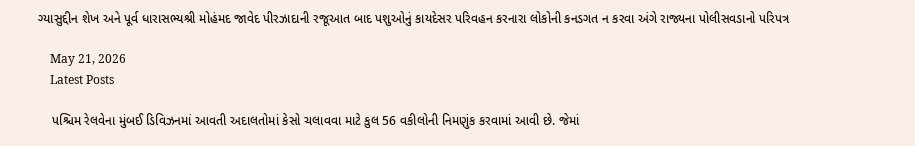ગ્યાસુદ્દીન શેખ અને પૂર્વ ધારાસભ્યશ્રી મોહંમદ જાવેદ પીરઝાદાની રજૂઆત બાદ પશુઓનું કાયદેસર પરિવહન કરનારા લોકોની કનડગત ન કરવા અંગે રાજ્યના પોલીસવડાનો પરિપત્ર

    May 21, 2026
    Latest Posts

    પશ્ચિમ રેલવેના મુંબઈ ડિવિઝનમાં આવતી અદાલતોમાં કેસો ચલાવવા માટે કુલ 56 વકીલોની નિમણુંક કરવામાં આવી છે. જેમાં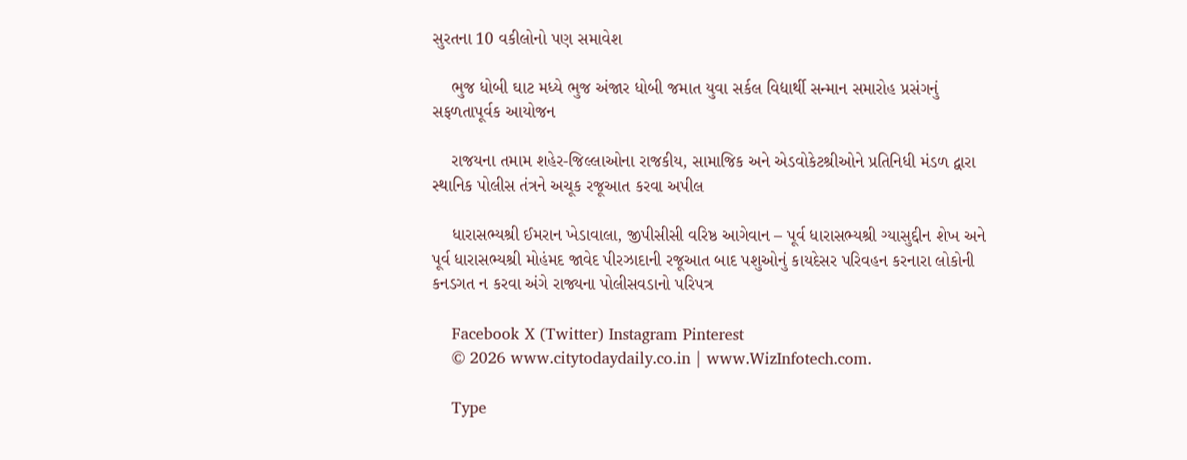સુરતના 10 વકીલોનો પણ સમાવેશ

    ભુજ ધોબી ઘાટ મધ્યે ભુજ અંજાર ધોબી જમાત યુવા સર્કલ વિદ્યાર્થી સન્માન સમારોહ પ્રસંગનું સફળતાપૂર્વક આયોજન

    રાજયના તમામ શહેર-જિલ્લાઓના રાજકીય, સામાજિક અને એડવોકેટશ્રીઓને પ્રતિનિધી મંડળ દ્વારા સ્થાનિક પોલીસ તંત્રને અચૂક રજૂઆત કરવા અપીલ

    ધારાસભ્યશ્રી ઈમરાન ખેડાવાલા, જીપીસીસી વરિષ્ઠ આગેવાન – પૂર્વ ધારાસભ્યશ્રી ગ્યાસુદ્દીન શેખ અને પૂર્વ ધારાસભ્યશ્રી મોહંમદ જાવેદ પીરઝાદાની રજૂઆત બાદ પશુઓનું કાયદેસર પરિવહન કરનારા લોકોની કનડગત ન કરવા અંગે રાજ્યના પોલીસવડાનો પરિપત્ર

    Facebook X (Twitter) Instagram Pinterest
    © 2026 www.citytodaydaily.co.in | www.WizInfotech.com.

    Type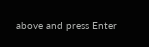above and press Enter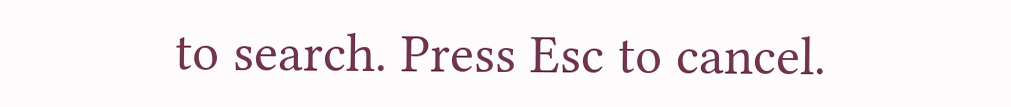to search. Press Esc to cancel.